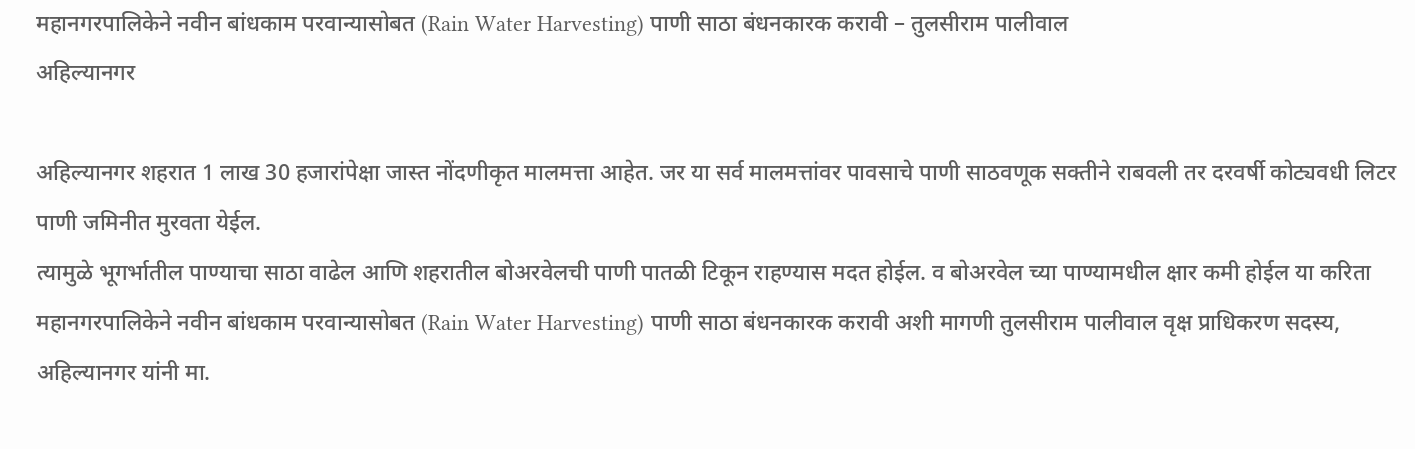महानगरपालिकेने नवीन बांधकाम परवान्यासोबत (Rain Water Harvesting) पाणी साठा बंधनकारक करावी – तुलसीराम पालीवाल
अहिल्यानगर

अहिल्यानगर शहरात 1 लाख 30 हजारांपेक्षा जास्त नोंदणीकृत मालमत्ता आहेत. जर या सर्व मालमत्तांवर पावसाचे पाणी साठवणूक सक्तीने राबवली तर दरवर्षी कोट्यवधी लिटर पाणी जमिनीत मुरवता येईल.
त्यामुळे भूगर्भातील पाण्याचा साठा वाढेल आणि शहरातील बोअरवेलची पाणी पातळी टिकून राहण्यास मदत होईल. व बोअरवेल च्या पाण्यामधील क्षार कमी होईल या करिता महानगरपालिकेने नवीन बांधकाम परवान्यासोबत (Rain Water Harvesting) पाणी साठा बंधनकारक करावी अशी मागणी तुलसीराम पालीवाल वृक्ष प्राधिकरण सदस्य, अहिल्यानगर यांनी मा.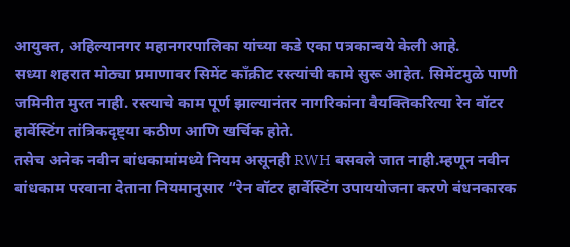आयुक्त, अहिल्यानगर महानगरपालिका यांच्या कडे एका पत्रकान्वये केली आहे.
सध्या शहरात मोठ्या प्रमाणावर सिमेंट काँक्रीट रस्त्यांची कामे सुरू आहेत. सिमेंटमुळे पाणी जमिनीत मुरत नाही. रस्त्याचे काम पूर्ण झाल्यानंतर नागरिकांना वैयक्तिकरित्या रेन वॉटर हार्वेस्टिंग तांत्रिकदृष्ट्या कठीण आणि खर्चिक होते.
तसेच अनेक नवीन बांधकामांमध्ये नियम असूनही RWH बसवले जात नाही.म्हणून नवीन बांधकाम परवाना देताना नियमानुसार “रेन वॉटर हार्वेस्टिंग उपाययोजना करणे बंधनकारक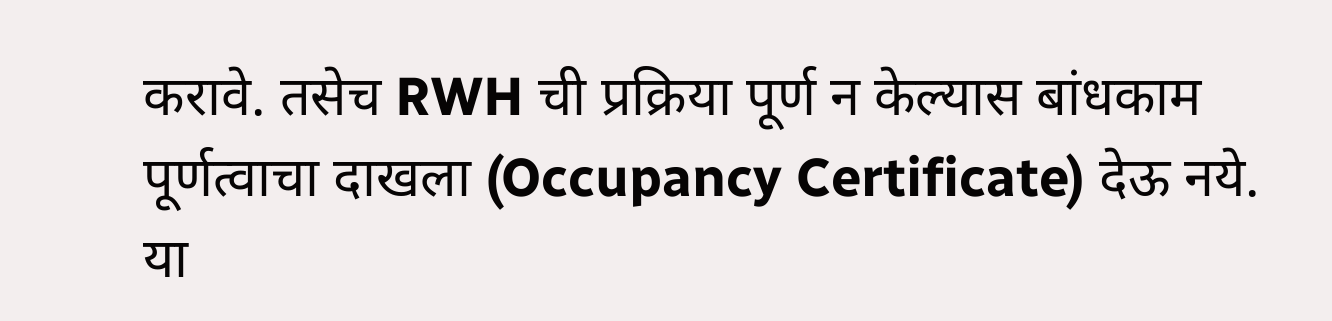करावे. तसेच RWH ची प्रक्रिया पूर्ण न केल्यास बांधकाम पूर्णत्वाचा दाखला (Occupancy Certificate) देऊ नये. या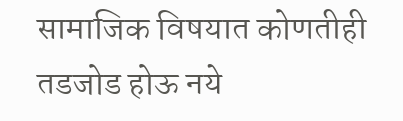सामाजिक विषयात कोणतीही तडजोड होऊ नये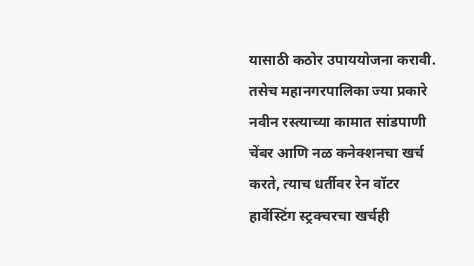यासाठी कठोर उपाययोजना करावी.
तसेच महानगरपालिका ज्या प्रकारे नवीन रस्त्याच्या कामात सांडपाणी चेंबर आणि नळ कनेक्शनचा खर्च करते, त्याच धर्तीवर रेन वॉटर हार्वेस्टिंग स्ट्रक्चरचा खर्चही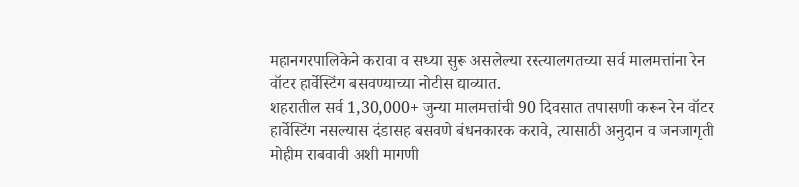महानगरपालिकेने करावा व सध्या सुरू असलेल्या रस्त्यालगतच्या सर्व मालमत्तांना रेन वॉटर हार्वेस्टिंग बसवण्याच्या नोटीस द्याव्यात.
शहरातील सर्व 1,30,000+ जुन्या मालमत्तांची 90 दिवसात तपासणी करून रेन वॉटर हार्वेस्टिंग नसल्यास दंडासह बसवणे बंधनकारक करावे, त्यासाठी अनुदान व जनजागृती मोहीम राबवावी अशी मागणी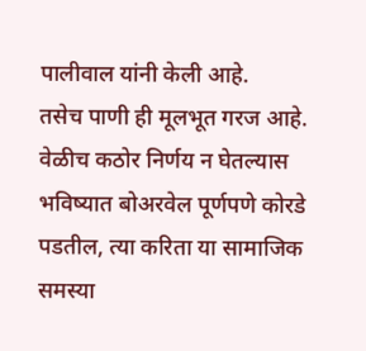पालीवाल यांनी केली आहे.
तसेच पाणी ही मूलभूत गरज आहे. वेळीच कठोर निर्णय न घेतल्यास भविष्यात बोअरवेल पूर्णपणे कोरडे पडतील, त्या करिता या सामाजिक समस्या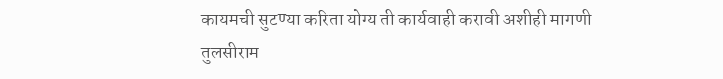कायमची सुटण्या करिता योग्य ती कार्यवाही करावी अशीही मागणी तुलसीराम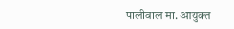पालीवाल मा. आयुक्त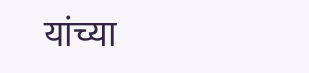यांच्या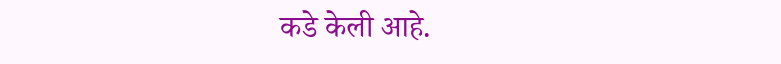कडे केली आहे.